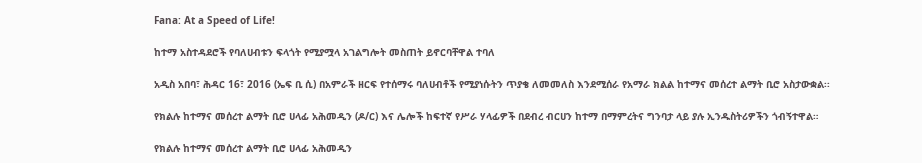Fana: At a Speed of Life!

ከተማ አስተዳደሮች የባለሀብቱን ፍላጎት የሚያሟላ አገልግሎት መስጠት ይኖርባቸዋል ተባለ

አዲስ አበባ፣ ሕዳር 16፣ 2016 (ኤፍ ቢ ሲ) በአምራች ዘርፍ የተሰማሩ ባለሀብቶች የሚያነሱትን ጥያቄ ለመመለስ እንደሚሰራ የአማራ ክልል ከተማና መሰረተ ልማት ቢሮ አስታውቋል፡፡

የክልሉ ከተማና መሰረተ ልማት ቢሮ ሀላፊ አሕመዲን (ዶ/ር) እና ሌሎች ከፍተኛ የሥራ ሃላፊዎች በደብረ ብርሀን ከተማ በማምረትና ግንባታ ላይ ያሉ ኢንዱስትሪዎችን ጎብኝተዋል።

የክልሉ ከተማና መሰረተ ልማት ቢሮ ሀላፊ አሕመዲን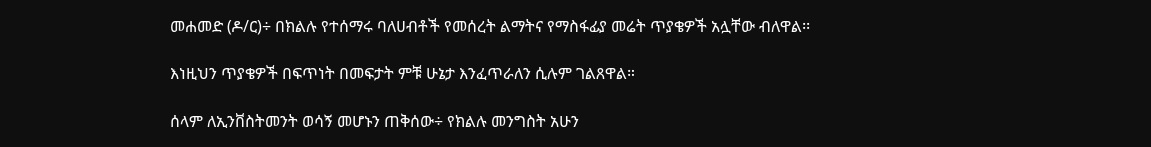መሐመድ (ዶ/ር)÷ በክልሉ የተሰማሩ ባለሀብቶች የመሰረት ልማትና የማስፋፊያ መሬት ጥያቄዎች አሏቸው ብለዋል፡፡

እነዚህን ጥያቄዎች በፍጥነት በመፍታት ምቹ ሁኔታ እንፈጥራለን ሲሉም ገልጸዋል።

ሰላም ለኢንቨስትመንት ወሳኝ መሆኑን ጠቅሰው÷ የክልሉ መንግስት አሁን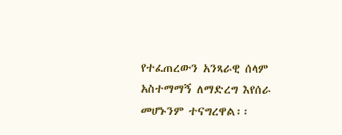የተፈጠረውን አንጻራዊ ሰላም አስተማማኝ ለማድረግ እየሰራ መሆኑንም ተናግረዋል፡፡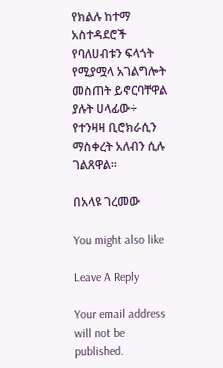የክልሉ ከተማ አስተዳደሮች የባለሀብቱን ፍላጎት የሚያሟላ አገልግሎት መስጠት ይኖርባቸዋል ያሉት ሀላፊው÷ የተንዛዛ ቢሮክራሲን ማስቀረት አለብን ሲሉ ገልጸዋል፡፡

በአላዩ ገረመው

You might also like

Leave A Reply

Your email address will not be published.